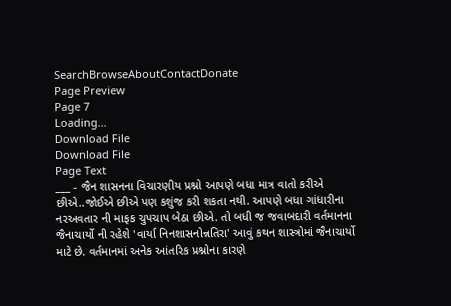SearchBrowseAboutContactDonate
Page Preview
Page 7
Loading...
Download File
Download File
Page Text
___ - જૈન શાસનના વિચારણીય પ્રશ્નો આપણે બધા માત્ર વાતો કરીએ છીએ..જોઈએ છીએ પણ કશુંજ કરી શકતા નથી. આપણે બધા ગાંધારીના નરઅવતાર ની માફક ચુપચાપ બેઠા છીએ. તો બધી જ જવાબદારી વર્તમાનના જૈનાચાર્યો ની રહેશે 'વાર્યા નિનશાસનોન્નતિરા' આવું કથન શાસ્ત્રોમાં જૈનાચાર્યો માટે છે. વર્તમાનમાં અનેક આંતરિક પ્રશ્નોના કારણે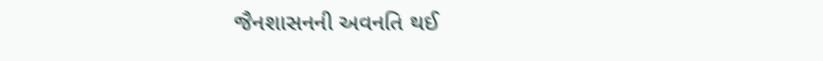જૈનશાસનની અવનતિ થઈ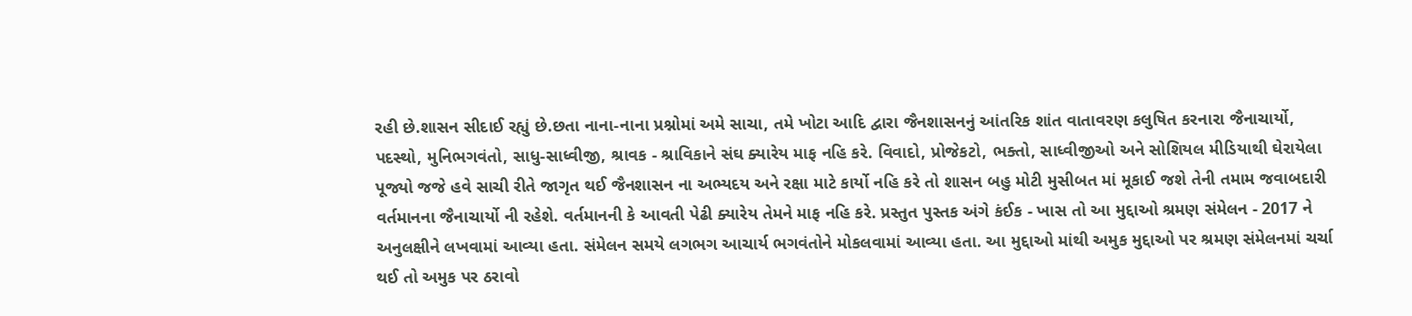રહી છે.શાસન સીદાઈ રહ્યું છે.છતા નાના-નાના પ્રશ્નોમાં અમે સાચા, તમે ખોટા આદિ દ્વારા જૈનશાસનનું આંતરિક શાંત વાતાવરણ કલુષિત કરનારા જૈનાચાર્યો, પદસ્થો, મુનિભગવંતો, સાધુ-સાધ્વીજી, શ્રાવક - શ્રાવિકાને સંઘ ક્યારેય માફ નહિ કરે. વિવાદો, પ્રોજેકટો, ભક્તો, સાધ્વીજીઓ અને સોશિયલ મીડિયાથી ઘેરાયેલા પૂજ્યો જજે હવે સાચી રીતે જાગૃત થઈ જૈનશાસન ના અભ્યદય અને રક્ષા માટે કાર્યો નહિ કરે તો શાસન બહુ મોટી મુસીબત માં મૂકાઈ જશે તેની તમામ જવાબદારી વર્તમાનના જૈનાચાર્યો ની રહેશે. વર્તમાનની કે આવતી પેઢી ક્યારેય તેમને માફ નહિ કરે. પ્રસ્તુત પુસ્તક અંગે કંઈક - ખાસ તો આ મુદ્દાઓ શ્રમણ સંમેલન - 2017 ને અનુલક્ષીને લખવામાં આવ્યા હતા. સંમેલન સમયે લગભગ આચાર્ય ભગવંતોને મોકલવામાં આવ્યા હતા. આ મુદ્દાઓ માંથી અમુક મુદ્દાઓ પર શ્રમણ સંમેલનમાં ચર્ચા થઈ તો અમુક પર ઠરાવો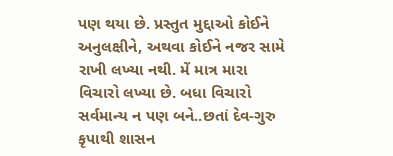પણ થયા છે. પ્રસ્તુત મુદ્દાઓ કોઈને અનુલક્ષીને, અથવા કોઈને નજર સામે રાખી લખ્યા નથી. મેં માત્ર મારા વિચારો લખ્યા છે. બધા વિચારો સર્વમાન્ય ન પણ બને..છતાં દેવ-ગુરુ કૃપાથી શાસન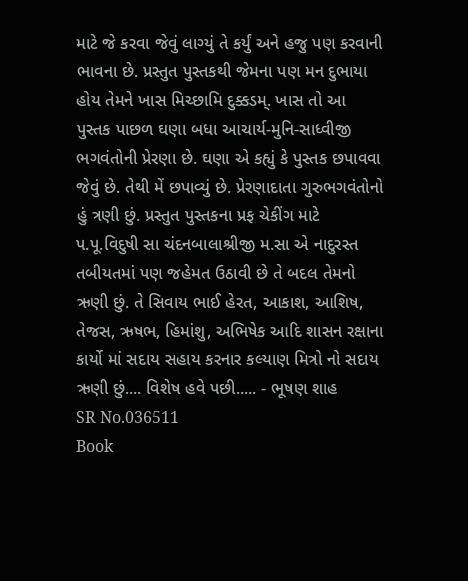માટે જે કરવા જેવું લાગ્યું તે કર્યું અને હજુ પણ કરવાની ભાવના છે. પ્રસ્તુત પુસ્તકથી જેમના પણ મન દુભાયા હોય તેમને ખાસ મિચ્છામિ દુક્કડમ્. ખાસ તો આ પુસ્તક પાછળ ઘણા બધા આચાર્ય-મુનિ-સાધ્વીજી ભગવંતોની પ્રેરણા છે. ઘણા એ કહ્યું કે પુસ્તક છપાવવા જેવું છે. તેથી મેં છપાવ્યું છે. પ્રેરણાદાતા ગુરુભગવંતોનો હું ત્રણી છું. પ્રસ્તુત પુસ્તકના પ્રફ ચેકીંગ માટે પ.પૂ.વિદુષી સા ચંદનબાલાશ્રીજી મ.સા એ નાદુરસ્ત તબીયતમાં પણ જહેમત ઉઠાવી છે તે બદલ તેમનો ઋણી છું. તે સિવાય ભાઈ હેરત, આકાશ, આશિષ, તેજસ, ઋષભ, હિમાંશુ, અભિષેક આદિ શાસન રક્ષાના કાર્યો માં સદાય સહાય કરનાર કલ્યાણ મિત્રો નો સદાય ઋણી છું.... વિશેષ હવે પછી..... - ભૂષણ શાહ
SR No.036511
Book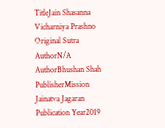TitleJain Shasanna Vicharniya Prashno
Original Sutra AuthorN/A
AuthorBhushan Shah
PublisherMission Jainatva Jagaran
Publication Year2019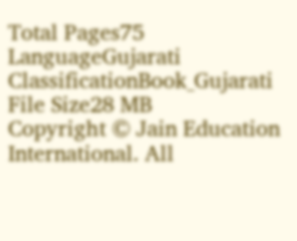Total Pages75
LanguageGujarati
ClassificationBook_Gujarati
File Size28 MB
Copyright © Jain Education International. All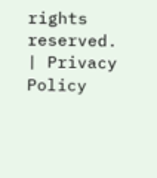rights reserved. | Privacy Policy